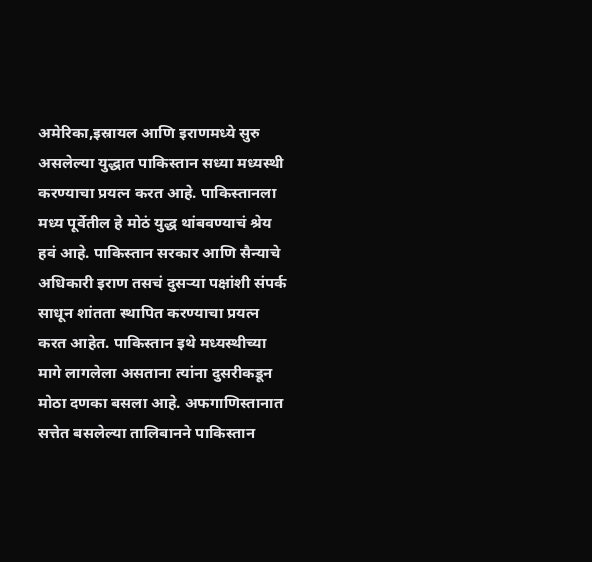अमेरिका,इस्रायल आणि इराणमध्ये सुरु असलेल्या युद्धात पाकिस्तान सध्या मध्यस्थी करण्याचा प्रयत्न करत आहे. पाकिस्तानला मध्य पूर्वेतील हे मोठं युद्ध थांबवण्याचं श्रेय हवं आहे. पाकिस्तान सरकार आणि सैन्याचे अधिकारी इराण तसचं दुसऱ्या पक्षांशी संपर्क साधून शांतता स्थापित करण्याचा प्रयत्न करत आहेत. पाकिस्तान इथे मध्यस्थीच्या मागे लागलेला असताना त्यांना दुसरीकडून मोठा दणका बसला आहे. अफगाणिस्तानात सत्तेत बसलेल्या तालिबानने पाकिस्तान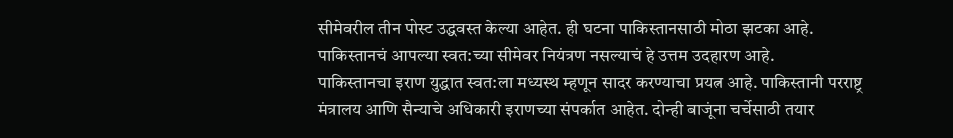सीमेवरील तीन पोस्ट उद्धवस्त केल्या आहेत. ही घटना पाकिस्तानसाठी मोठा झटका आहे. पाकिस्तानचं आपल्या स्वत:च्या सीमेवर नियंत्रण नसल्याचं हे उत्तम उदहारण आहे.
पाकिस्तानचा इराण युद्धात स्वत:ला मध्यस्थ म्हणून सादर करण्याचा प्रयत्न आहे. पाकिस्तानी परराष्ट्र मंत्रालय आणि सैन्याचे अधिकारी इराणच्या संपर्कात आहेत. दोन्ही बाजूंना चर्चेसाठी तयार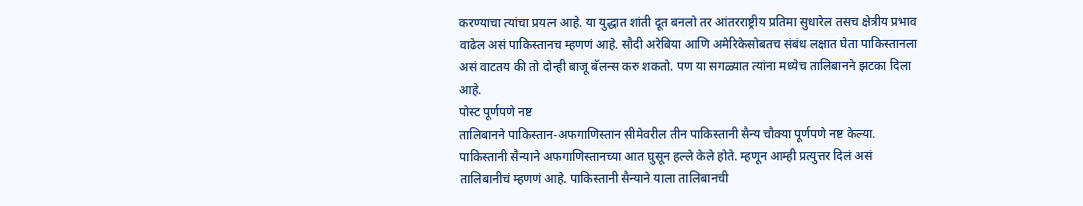करण्याचा त्यांचा प्रयत्न आहे. या युद्धात शांती दूत बनलो तर आंतरराष्ट्रीय प्रतिमा सुधारेल तसच क्षेत्रीय प्रभाव वाढेल असं पाकिस्तानच म्हणणं आहे. सौदी अरेबिया आणि अमेरिकेसोबतच संबंध लक्षात घेता पाकिस्तानला असं वाटतय की तो दोन्ही बाजू बॅलन्स करु शकतो. पण या सगळ्यात त्यांना मध्येच तालिबानने झटका दिला आहे.
पोस्ट पूर्णपणे नष्ट
तालिबानने पाकिस्तान-अफगाणिस्तान सीमेवरील तीन पाकिस्तानी सैन्य चौक्या पूर्णपणे नष्ट केल्या. पाकिस्तानी सैन्याने अफगाणिस्तानच्या आत घुसून हल्ले केले होते. म्हणून आम्ही प्रत्युत्तर दिलं असं तालिबानीचं म्हणणं आहे. पाकिस्तानी सैन्याने याला तालिबानची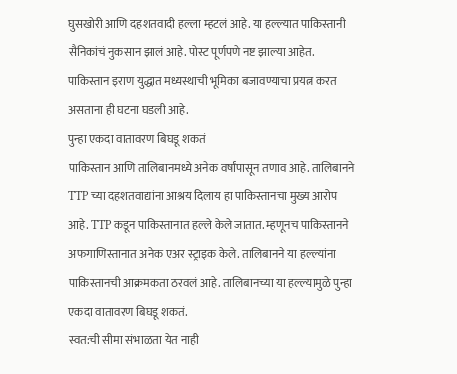घुसखोरी आणि दहशतवादी हल्ला म्हटलं आहे. या हल्ल्यात पाकिस्तानी सैनिकांचं नुकसान झालं आहे. पोस्ट पूर्णपणे नष्ट झाल्या आहेत. पाकिस्तान इराण युद्धात मध्यस्थाची भूमिका बजावण्याचा प्रयत्न करत असताना ही घटना घडली आहे.
पुन्हा एकदा वातावरण बिघडू शकतं
पाकिस्तान आणि तालिबानमध्ये अनेक वर्षांपासून तणाव आहे. तालिबानने TTP च्या दहशतवाद्यांना आश्रय दिलाय हा पाकिस्तानचा मुख्य आरोप आहे. TTP कडून पाकिस्तानात हल्ले केले जातात. म्हणूनच पाकिस्तानने अफगाणिस्तानात अनेक एअर स्ट्राइक केले. तालिबानने या हल्ल्यांना पाकिस्तानची आक्रमकता ठरवलं आहे. तालिबानच्या या हल्ल्यामुळे पुन्हा एकदा वातावरण बिघडू शकतं.
स्वत:ची सीमा संभाळता येत नाही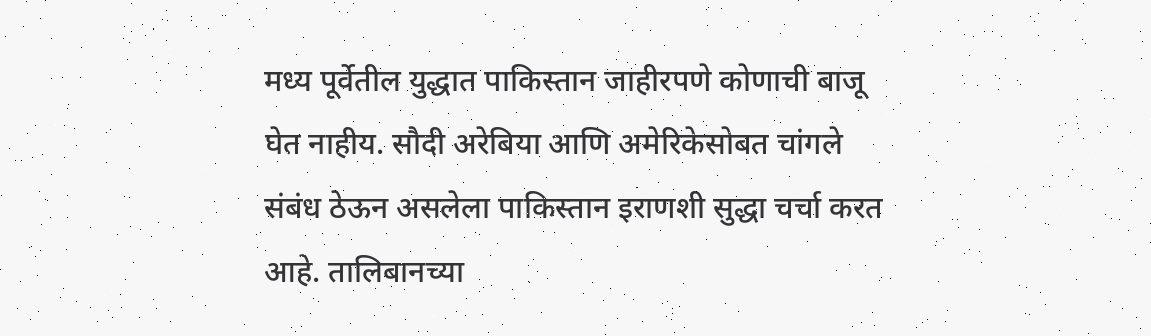मध्य पूर्वेतील युद्धात पाकिस्तान जाहीरपणे कोणाची बाजू घेत नाहीय. सौदी अरेबिया आणि अमेरिकेसोबत चांगले संबंध ठेऊन असलेला पाकिस्तान इराणशी सुद्धा चर्चा करत आहे. तालिबानच्या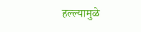हल्ल्यामुळे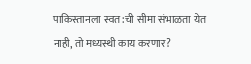पाकिस्तानला स्वत:ची सीमा संभाळता येत नाही, तो मध्यस्थी काय करणार?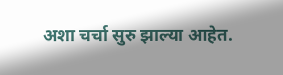अशा चर्चा सुरु झाल्या आहेत.